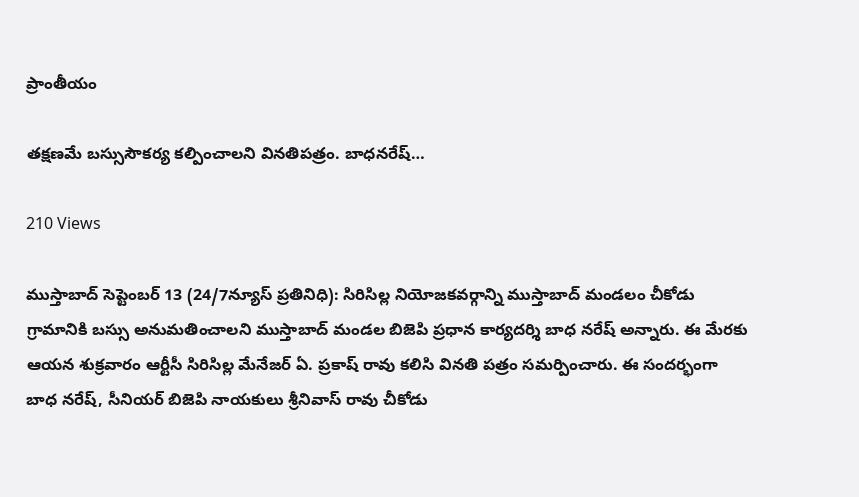ప్రాంతీయం

తక్షణమే బస్సుసౌకర్య కల్పించాలని వినతిపత్రం. బాధనరేష్…

210 Views

ముస్తాబాద్ సెప్టెంబర్ 13 (24/7న్యూస్ ప్రతినిధి): సిరిసిల్ల నియోజకవర్గాన్ని ముస్తాబాద్ మండలం చీకోడు గ్రామానికి బస్సు అనుమతించాలని ముస్తాబాద్ మండల బిజెపి ప్రధాన కార్యదర్శి బాధ నరేష్ అన్నారు. ఈ మేరకు ఆయన శుక్రవారం ఆర్టీసీ సిరిసిల్ల మేనేజర్ ఏ. ప్రకాష్ రావు కలిసి వినతి పత్రం సమర్పించారు. ఈ సందర్భంగా బాధ నరేష్, సీనియర్ బిజెపి నాయకులు శ్రీనివాస్ రావు చీకోడు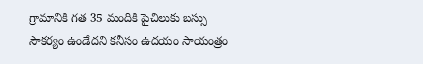గ్రామానికి గత 35 మందికి పైచిలుకు బస్సు సౌకర్యం ఉండేదని కనీసం ఉదయం సాయంత్రం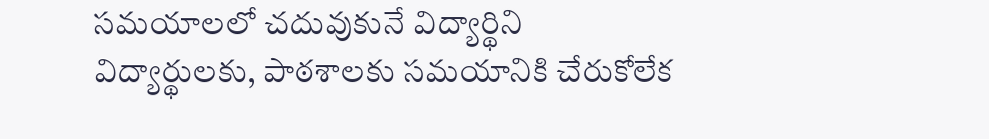సమయాలలో చదువుకునే విద్యార్థిని విద్యార్థులకు, పాఠశాలకు సమయానికి చేరుకోలేక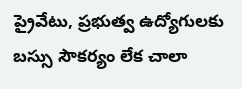ప్రైవేటు, ప్రభుత్వ ఉద్యోగులకు బస్సు సౌకర్యం లేక చాలా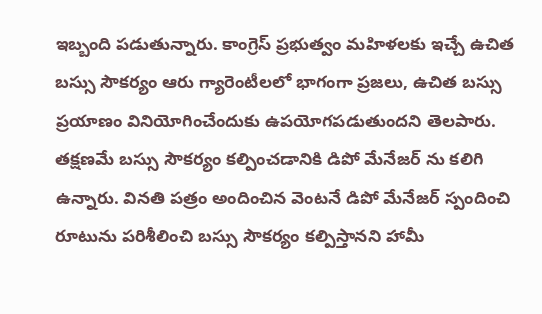ఇబ్బంది పడుతున్నారు. కాంగ్రెస్ ప్రభుత్వం మహిళలకు ఇచ్చే ఉచిత బస్సు సౌకర్యం ఆరు గ్యారెంటీలలో భాగంగా ప్రజలు, ఉచిత బస్సు ప్రయాణం వినియోగించేందుకు ఉపయోగపడుతుందని తెలపారు. తక్షణమే బస్సు సౌకర్యం కల్పించడానికి డిపో మేనేజర్ ను కలిగి ఉన్నారు. వినతి పత్రం అందించిన వెంటనే డిపో మేనేజర్ స్పందించి రూటును పరిశీలించి బస్సు సౌకర్యం కల్పిస్తానని హామీ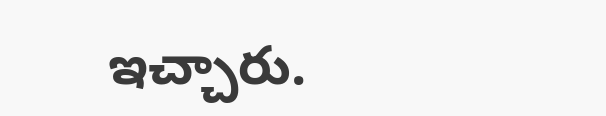ఇచ్చారు.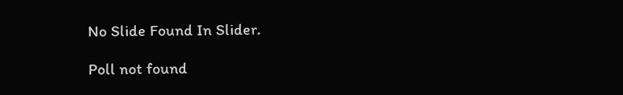No Slide Found In Slider.

Poll not found